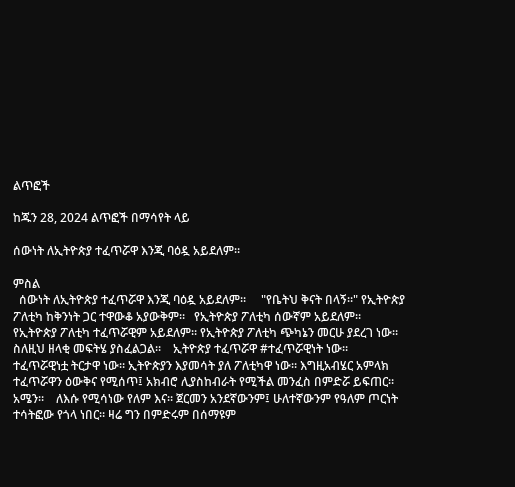ልጥፎች

ከጁን 28, 2024 ልጥፎች በማሳየት ላይ

ሰውነት ለኢትዮጵያ ተፈጥሯዋ እንጂ ባዕዷ አይደለም።

ምስል
  ሰውነት ለኢትዮጵያ ተፈጥሯዋ እንጂ ባዕዷ አይደለም።     "የቤትህ ቅናት በላኝ።" የኢትዮጵያ ፖለቲካ ከቅንነት ጋር ተዋውቆ አያውቅም።   የኢትዮጵያ ፖለቲካ ሰውኛም አይደለም። የኢትዮጵያ ፖለቲካ ተፈጥሯዊም አይደለም። የኢትዮጵያ ፖለቲካ ጭካኔን መርሁ ያደረገ ነው። ስለዚህ ዘላቂ መፍትሄ ያስፈልጋል።    ኢትዮጵያ ተፈጥሯዋ #ተፈጥሯዊነት ነው። ተፈጥሯዊነቷ ትርታዋ ነው። ኢትዮጵያን እያመሳት ያለ ፖለቲካዋ ነው። እግዚአብሄር አምላክ ተፈጥሯዋን ዕውቅና የሚሰጥ፤ አክብሮ ሊያስከብራት የሚችል መንፈስ በምድሯ ይፍጠር። አሜን።    ለእሱ የሚሳነው የለም እና። ጀርመን አንደኛውንም፤ ሁለተኛውንም የዓለም ጦርነት ተሳትፎው የጎላ ነበር። ዛሬ ግን በምድሩም በሰማዩም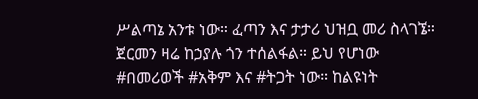ሥልጣኔ አንቱ ነው። ፈጣን እና ታታሪ ህዝቧ መሪ ስላገኜ።    ጀርመን ዛሬ ከኃያሉ ጎን ተሰልፋል። ይህ የሆነው #በመሪወች #አቅም እና #ትጋት ነው። ከልዩነት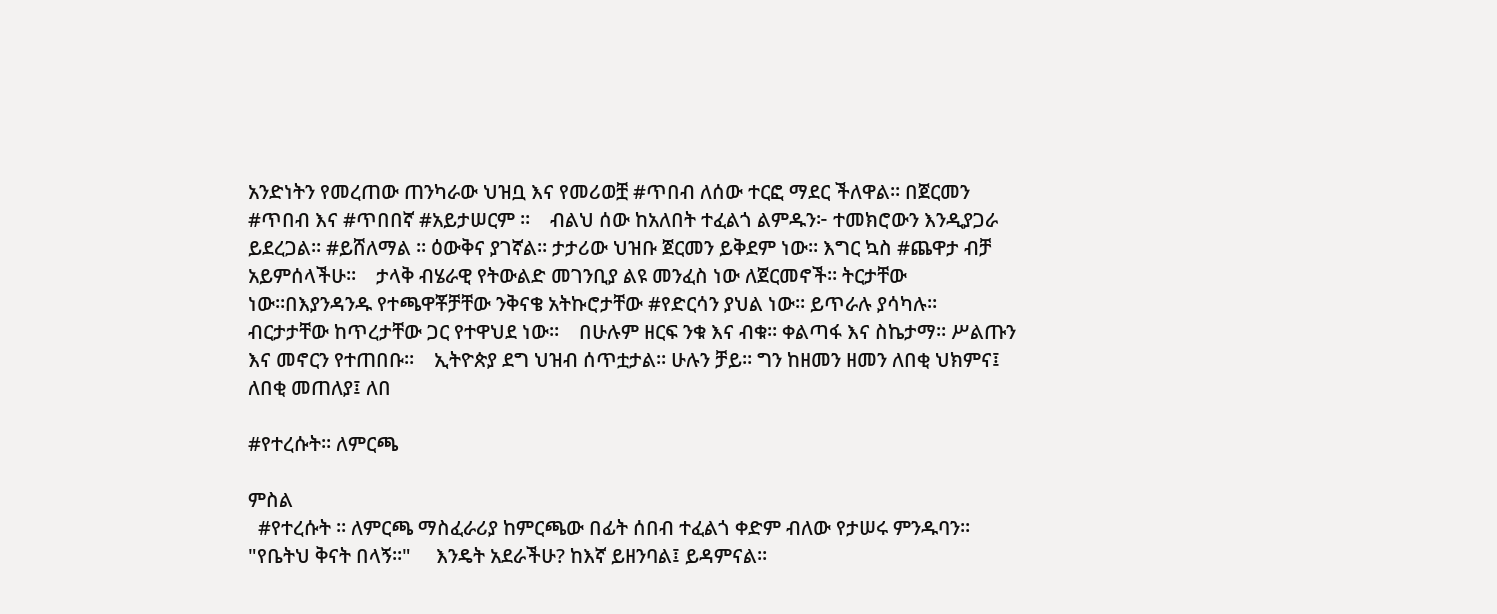አንድነትን የመረጠው ጠንካራው ህዝቧ እና የመሪወቿ #ጥበብ ለሰው ተርፎ ማደር ችለዋል። በጀርመን #ጥበብ እና #ጥበበኛ #አይታሠርም ።    ብልህ ሰው ከአለበት ተፈልጎ ልምዱን፦ ተመክሮውን እንዲያጋራ ይደረጋል። #ይሸለማል ። ዕውቅና ያገኛል። ታታሪው ህዝቡ ጀርመን ይቅደም ነው። እግር ኳስ #ጨዋታ ብቻ አይምሰላችሁ።    ታላቅ ብሄራዊ የትውልድ መገንቢያ ልዩ መንፈስ ነው ለጀርመኖች። ትርታቸው ነው።በእያንዳንዱ የተጫዋቾቻቸው ንቅናቄ አትኩሮታቸው #የድርሳን ያህል ነው። ይጥራሉ ያሳካሉ። ብርታታቸው ከጥረታቸው ጋር የተዋህደ ነው።    በሁሉም ዘርፍ ንቁ እና ብቁ። ቀልጣፋ እና ስኬታማ። ሥልጡን እና መኖርን የተጠበቡ።    ኢትዮጵያ ደግ ህዝብ ሰጥቷታል። ሁሉን ቻይ። ግን ከዘመን ዘመን ለበቂ ህክምና፤ ለበቂ መጠለያ፤ ለበ

#የተረሱት። ለምርጫ

ምስል
  #የተረሱት ። ለምርጫ ማስፈራሪያ ከምርጫው በፊት ሰበብ ተፈልጎ ቀድም ብለው የታሠሩ ምንዱባን።   "የቤትህ ቅናት በላኝ።"     እንዴት አደራችሁ? ከእኛ ይዘንባል፤ ይዳምናል።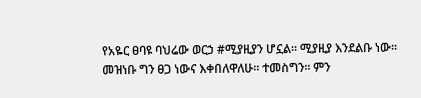የአዬር ፀባዩ ባህሬው ወርኃ #ሚያዚያን ሆኗል። ሚያዚያ እንደልቡ ነው። መዝነቡ ግን ፀጋ ነውና እቀበለዋለሁ። ተመስግን። ምን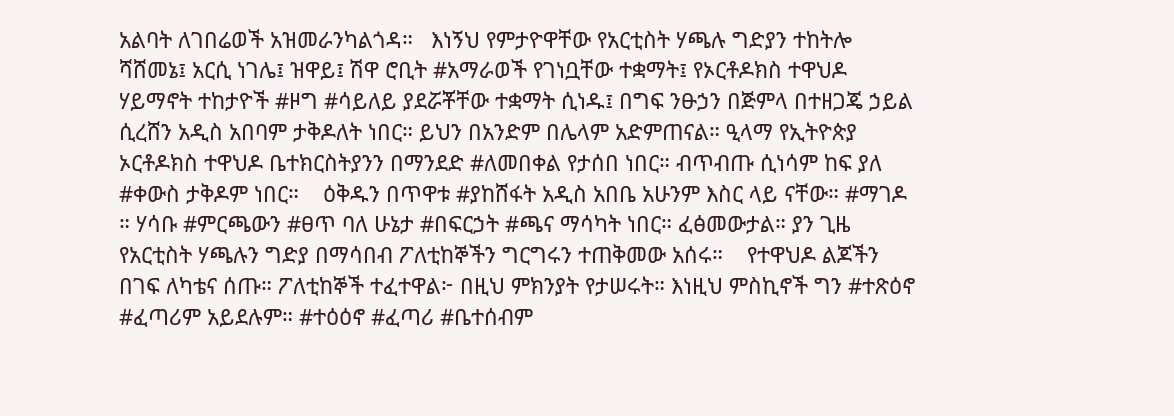አልባት ለገበሬወች አዝመራንካልጎዳ።   እነኝህ የምታዮዋቸው የአርቲስት ሃጫሉ ግድያን ተከትሎ ሻሸመኔ፤ አርሲ ነገሌ፤ ዝዋይ፤ ሽዋ ሮቢት #አማራወች የገነቧቸው ተቋማት፤ የኦርቶዶክስ ተዋህዶ ሃይማኖት ተከታዮች #ዞግ #ሳይለይ ያደሯቾቸው ተቋማት ሲነዱ፤ በግፍ ንፁኃን በጅምላ በተዘጋጄ ኃይል ሲረሸን አዲስ አበባም ታቅዶለት ነበር። ይህን በአንድም በሌላም አድምጠናል። ዒላማ የኢትዮጵያ ኦርቶዶክስ ተዋህዶ ቤተክርስትያንን በማንደድ #ለመበቀል የታሰበ ነበር። ብጥብጡ ሲነሳም ከፍ ያለ #ቀውስ ታቅዶም ነበር።    ዕቅዱን በጥዋቱ #ያከሸፋት አዲስ አበቤ አሁንም እስር ላይ ናቸው። #ማገዶ ። ሃሳቡ #ምርጫውን #ፀጥ ባለ ሁኔታ #በፍርኃት #ጫና ማሳካት ነበር። ፈፅመውታል። ያን ጊዜ የአርቲስት ሃጫሉን ግድያ በማሳበብ ፖለቲከኞችን ግርግሩን ተጠቅመው አሰሩ።    የተዋህዶ ልጆችን በገፍ ለካቴና ሰጡ። ፖለቲከኞች ተፈተዋል፦ በዚህ ምክንያት የታሠሩት። እነዚህ ምስኪኖች ግን #ተጽዕኖ #ፈጣሪም አይደሉም። #ተዕዕኖ #ፈጣሪ #ቤተሰብም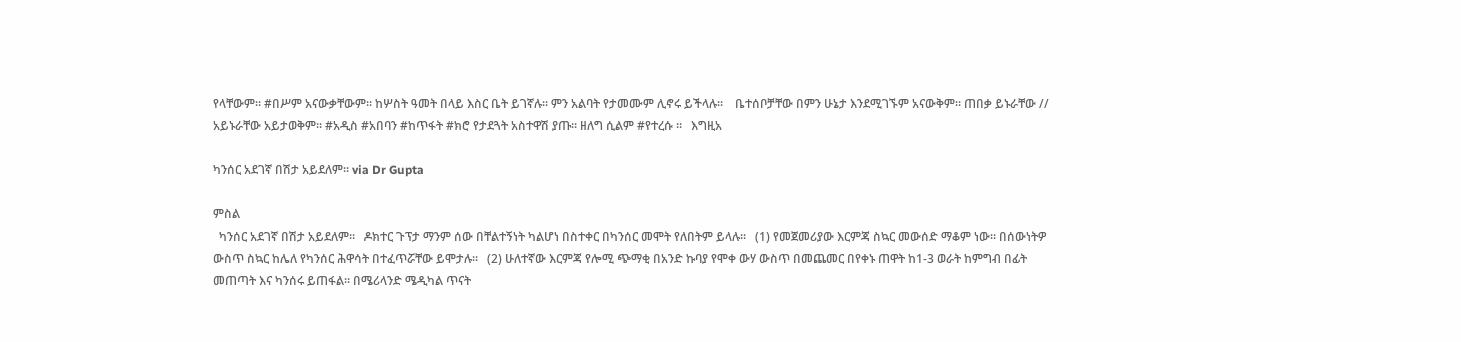የላቸውም። #በሥም አናውቃቸውም። ከሦስት ዓመት በላይ እስር ቤት ይገኛሉ። ምን አልባት የታመሙም ሊኖሩ ይችላሉ።    ቤተሰቦቻቸው በምን ሁኔታ እንደሚገኙም አናውቅም። ጠበቃ ይኑራቸው // አይኑራቸው አይታወቅም። #አዲስ #አበባን #ከጥፋት #ክሮ የታደጓት አስተዋሽ ያጡ። ዘለግ ሲልም #የተረሱ ።   እግዚአ

ካንሰር አደገኛ በሽታ አይደለም። via Dr Gupta

ምስል
  ካንሰር አደገኛ በሽታ አይደለም።   ዶክተር ጉፕታ ማንም ሰው በቸልተኝነት ካልሆነ በስተቀር በካንሰር መሞት የለበትም ይላሉ።   (1) የመጀመሪያው እርምጃ ስኳር መውሰድ ማቆም ነው። በሰውነትዎ ውስጥ ስኳር ከሌለ የካንሰር ሕዋሳት በተፈጥሯቸው ይሞታሉ።   (2) ሁለተኛው እርምጃ የሎሚ ጭማቂ በአንድ ኩባያ የሞቀ ውሃ ውስጥ በመጨመር በየቀኑ ጠዋት ከ1-3 ወራት ከምግብ በፊት መጠጣት እና ካንሰሩ ይጠፋል። በሜሪላንድ ሜዲካል ጥናት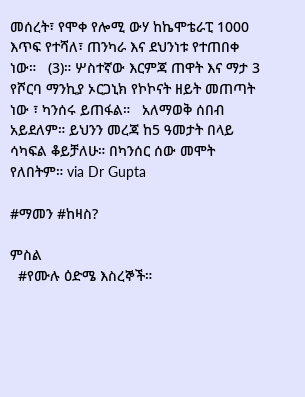መሰረት፣ የሞቀ የሎሚ ውሃ ከኬሞቴራፒ 1000 እጥፍ የተሻለ፣ ጠንካራ እና ደህንነቱ የተጠበቀ ነው።   (3)። ሦስተኛው እርምጃ ጠዋት እና ማታ 3 የሾርባ ማንኪያ ኦርጋኒክ የኮኮናት ዘይት መጠጣት ነው ፣ ካንሰሩ ይጠፋል።   አለማወቅ ሰበብ አይደለም። ይህንን መረጃ ከ5 ዓመታት በላይ ሳካፍል ቆይቻለሁ። በካንሰር ሰው መሞት የለበትም። via Dr Gupta

#ማመን #ከዛስ?

ምስል
  #የሙሉ ዕድሜ እስረኞች።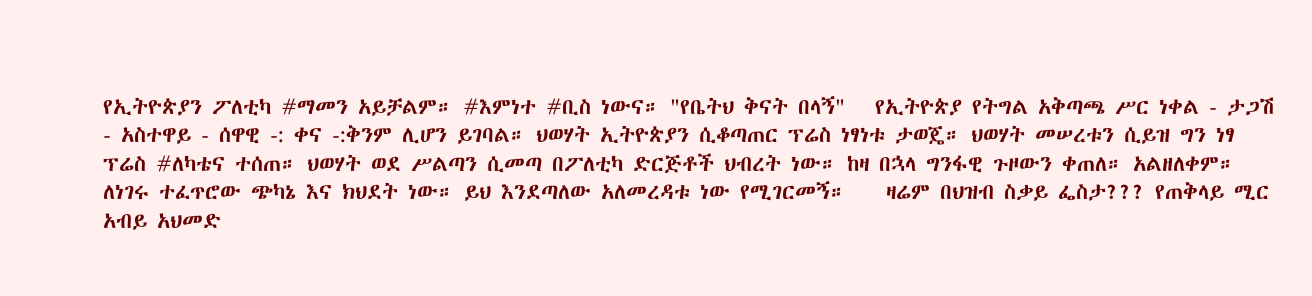የኢትዮጵያን ፖለቲካ #ማመን አይቻልም። #እምነተ #ቢስ ነውና። "የቤትህ ቅናት በላኝ"   የኢትዮጵያ የትግል አቅጣጫ ሥር ነቀል - ታጋሽ - አስተዋይ - ሰዋዊ -: ቀና -:ቅንም ሊሆን ይገባል። ህወሃት ኢትዮጵያን ሲቆጣጠር ፕሬስ ነፃነቱ ታወጄ። ህወሃት መሠረቱን ሲይዝ ግን ነፃ ፕሬስ #ለካቴና ተሰጠ። ህወሃት ወደ ሥልጣን ሲመጣ በፖለቲካ ድርጅቶች ህብረት ነው። ከዛ በኋላ ግንፋዊ ጉዞውን ቀጠለ። አልዘለቀም። ለነገሩ ተፈጥሮው ጭካኔ እና ክህደት ነው። ይህ እንደጣለው አለመረዳቱ ነው የሚገርመኝ።    ዛሬም በህዝብ ስቃይ ፌስታ??? የጠቅላይ ሚር አብይ አህመድ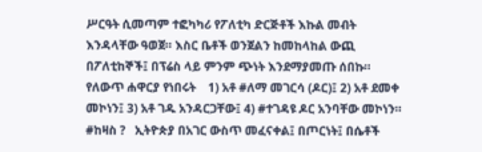ሥርዓት ሲመጣም ተፎካካሪ የፖለቲካ ድርጅቶች እኩል መብት እንዳላቸው ዓወጀ። እስር ቤቶች ወንጀልን ከመከላከል ውጪ በፖለቲከኞች፤ በፕሬስ ላይ ምንም ጭነት እንደማያመጡ ሰበኩ። የለውጥ ሐዋርያ የነበሩት    1) አቶ #ለማ መገርሳ (ዶር)፤ 2) አቶ ደመቀ መኮነን፤ 3) አቶ ገዱ አንዳርጋቸው፤ 4) #ተገዳዩ ዶር አንባቸው መኮነን።   #ከዛስ ?   ኢትዮጵያ በአገር ውስጥ መፈናቀል፤ በጦርነት፤ በሴቶች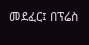መደፈር፤ በፕሬስ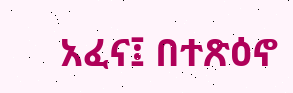አፈና፤ በተጽዕኖ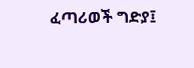ፈጣሪወች ግድያ፤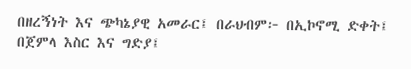በዘረኝነት እና ጭካኔያዊ አመራር፤ በራህብም፦ በኢኮኖሚ ድቀት፤ በጀምላ እስር እና ግድያ፤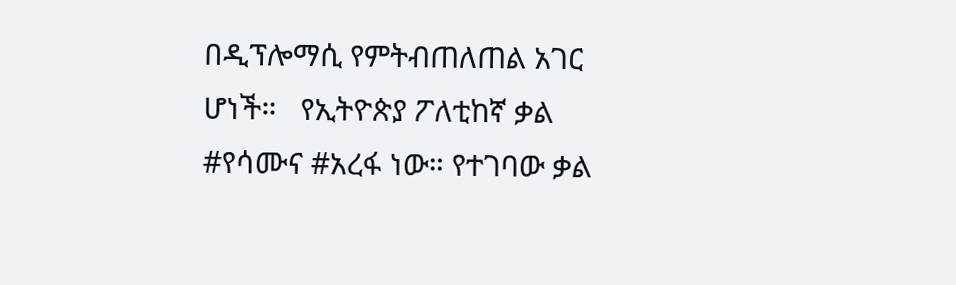በዲፕሎማሲ የምትብጠለጠል አገር ሆነች።   የኢትዮጵያ ፖለቲከኛ ቃል #የሳሙና #አረፋ ነው። የተገባው ቃል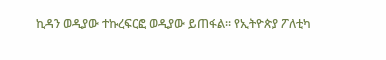ኪዳን ወዲያው ተኩረፍርፎ ወዲያው ይጠፋል። የኢትዮጵያ ፖለቲካ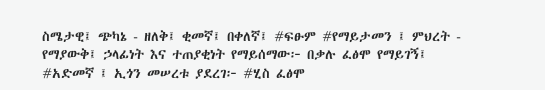ስሜታዊ፤ ጭካኔ - ዘለቅ፤ ቂመኛ፤ በቀለኛ፤ #ፍፁም #የማይታመን ፤ ምህረት - የማያውቅ፤ ኃላፊነት እና ተጠያቂነት የማይሰማው፦ በቃሉ ፈፅሞ የማይገኝ፤ #አድመኛ ፤ ኢጎን መሠረቱ ያደረገ፦ #ሂስ ፈፅሞ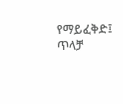የማይፈቅድ፤ ጥላቻ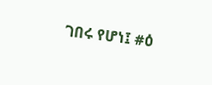ገበሩ የሆነ፤ #ዕ